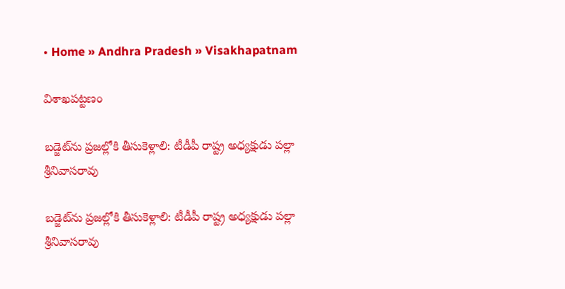• Home » Andhra Pradesh » Visakhapatnam

విశాఖపట్టణం

బడ్జెట్‌ను ప్రజల్లోకి తీసుకెళ్లాలి: టీడీపీ రాష్ట్ర అధ్యక్షుడు పల్లా శ్రీనివాసరావు

బడ్జెట్‌ను ప్రజల్లోకి తీసుకెళ్లాలి: టీడీపీ రాష్ట్ర అధ్యక్షుడు పల్లా శ్రీనివాసరావు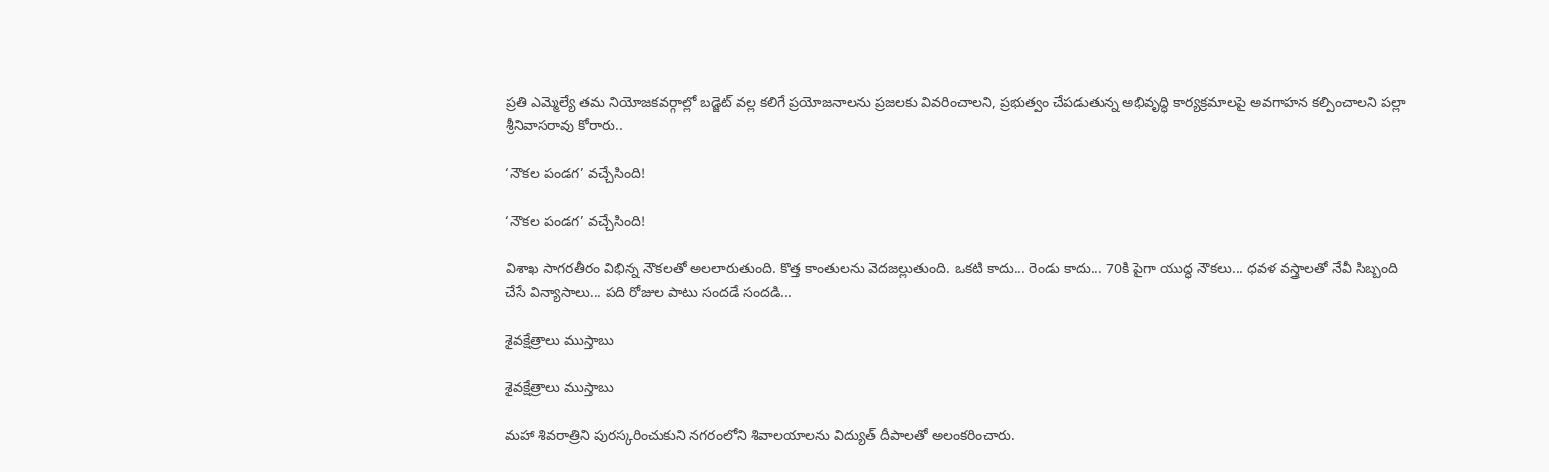ప్రతి ఎమ్మెల్యే తమ నియోజకవర్గాల్లో బడ్జెట్ వల్ల కలిగే ప్రయోజనాలను ప్రజలకు వివరించాలని, ప్రభుత్వం చేపడుతున్న అభివృద్ధి కార్యక్రమాలపై అవగాహన కల్పించాలని పల్లా శ్రీనివాసరావు కోరారు..

‘నౌకల పండగ’ వచ్చేసింది!

‘నౌకల పండగ’ వచ్చేసింది!

విశాఖ సాగరతీరం విభిన్న నౌకలతో అలలారుతుంది. కొత్త కాంతులను వెదజల్లుతుంది. ఒకటి కాదు... రెండు కాదు... 70కి పైగా యుద్ధ నౌకలు... ధవళ వస్త్రాలతో నేవీ సిబ్బంది చేసే విన్యాసాలు... పది రోజుల పాటు సందడే సందడి...

శైవక్షేత్రాలు ముస్తాబు

శైవక్షేత్రాలు ముస్తాబు

మహా శివరాత్రిని పురస్కరించుకుని నగరంలోని శివాలయాలను విద్యుత్‌ దీపాలతో అలంకరించారు.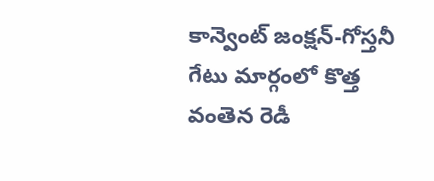కాన్వెంట్‌ జంక్షన్‌-గోస్తనీ గేటు మార్గంలో కొత్త వంతెన రెడీ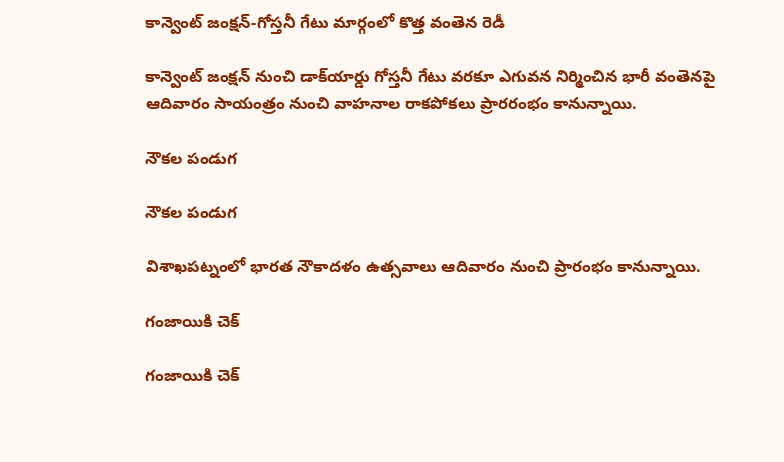కాన్వెంట్‌ జంక్షన్‌-గోస్తనీ గేటు మార్గంలో కొత్త వంతెన రెడీ

కాన్వెంట్‌ జంక్షన్‌ నుంచి డాక్‌యార్డు గోస్తనీ గేటు వరకూ ఎగువన నిర్మించిన భారీ వంతెనపై ఆదివారం సాయంత్రం నుంచి వాహనాల రాకపోకలు ప్రారరంభం కానున్నాయి.

నౌకల పండుగ

నౌకల పండుగ

విశాఖపట్నంలో భారత నౌకాదళం ఉత్సవాలు ఆదివారం నుంచి ప్రారంభం కానున్నాయి.

గంజాయికి చెక్‌

గంజాయికి చెక్‌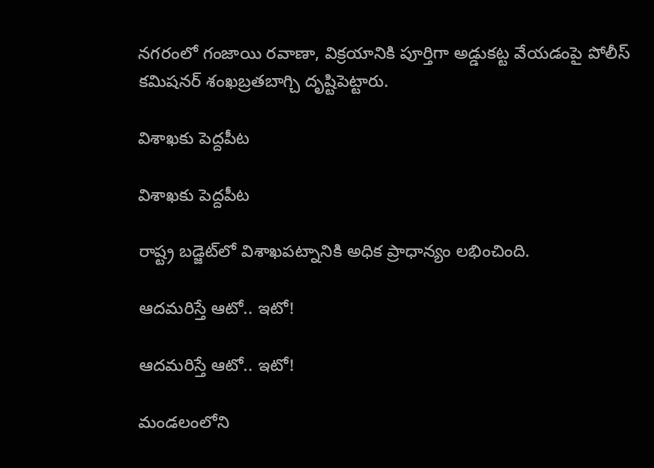నగరంలో గంజాయి రవాణా, విక్రయానికి పూర్తిగా అడ్డుకట్ట వేయడంపై పోలీస్‌ కమిషనర్‌ శంఖబ్రతబాగ్చి దృష్టిపెట్టారు.

విశాఖకు పెద్దపీట

విశాఖకు పెద్దపీట

రాష్ట్ర బడ్జెట్‌లో విశాఖపట్నానికి అధిక ప్రాధాన్యం లభించింది.

ఆదమరిస్తే ఆటో.. ఇటో!

ఆదమరిస్తే ఆటో.. ఇటో!

మండలంలోని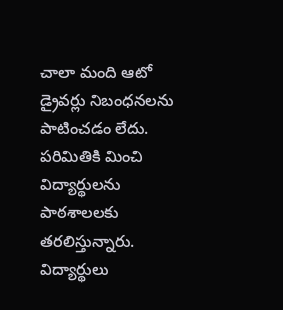చాలా మంది ఆటో డ్రైవర్లు నిబంధనలను పాటించడం లేదు. పరిమితికి మించి విద్యార్థులను పాఠశాలలకు తరలిస్తున్నారు. విద్యార్థులు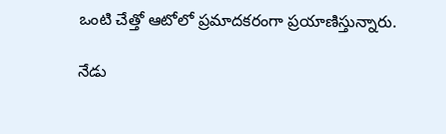ఒంటి చేత్తో ఆటోలో ప్రమాదకరంగా ప్రయాణిస్తున్నారు.

నేడు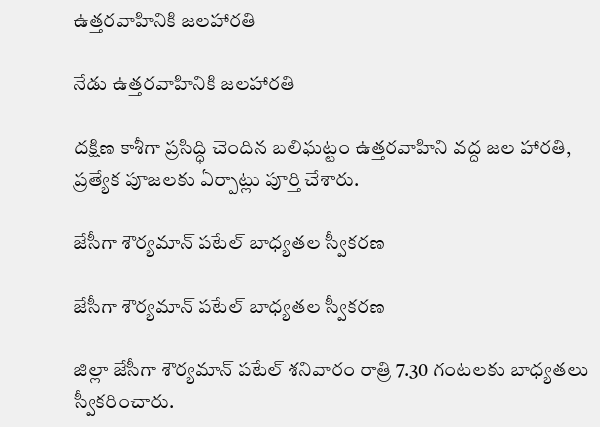ఉత్తరవాహినికి జలహారతి

నేడు ఉత్తరవాహినికి జలహారతి

దక్షిణ కాశీగా ప్రసిద్ధి చెందిన బలిఘట్టం ఉత్తరవాహిని వద్ద జల హారతి, ప్రత్యేక పూజలకు ఏర్పాట్లు పూర్తి చేశారు.

జేసీగా శౌర్యమాన్‌ పటేల్‌ బాధ్యతల స్వీకరణ

జేసీగా శౌర్యమాన్‌ పటేల్‌ బాధ్యతల స్వీకరణ

జిల్లా జేసీగా శౌర్యమాన్‌ పటేల్‌ శనివారం రాత్రి 7.30 గంటలకు బాధ్యతలు స్వీకరించారు.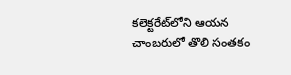కలెక్టరేట్‌లోని ఆయన చాంబరులో తొలి సంతకం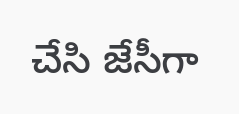చేసి జేసీగా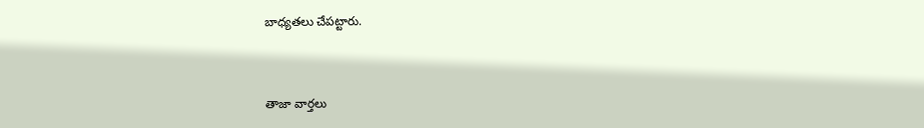బాధ్యతలు చేపట్టారు.



తాజా వార్తలు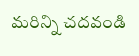మరిన్ని చదవండి